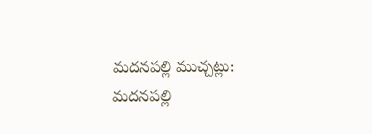మదనపల్లి ముచ్చట్లు:
మదనపల్లి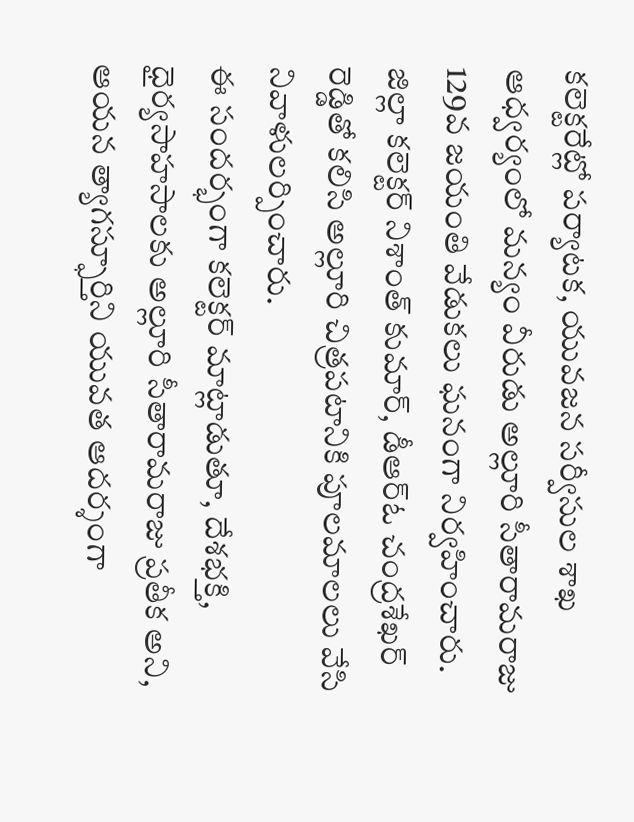కలెక్టరేట్లో పర్యాటక, యువజన సర్వీసుల శాఖ ఆధ్వర్యంలో మన్యం వీరుడు అల్లూరి సీతారామరాజు 129వ జయంతి వేడుకలు ఘనంగా నిర్వహించారు. జిల్లా కలెక్టర్ నిశాంత్ కుమార్, డీఆర్ఓ చంద్రశేఖర్ రెడ్డితో కలిసి అల్లూరి చిత్రపటానికి పూలమాలలు వేసి నివాళులర్పించారు.
ఈ సందర్భంగా కలెక్టర్ మాట్లాడుతూ, దేశభక్తి, ధైర్యసాహసాలకు అల్లూరి సీతారామరాజు ప్రతీక అని, ఆయన త్యాగస్ఫూర్తిని యువత ఆదర్శంగా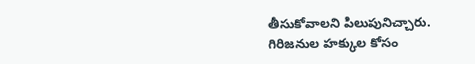తీసుకోవాలని పిలుపునిచ్చారు. గిరిజనుల హక్కుల కోసం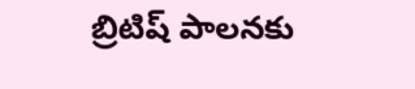బ్రిటిష్ పాలనకు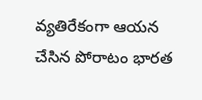వ్యతిరేకంగా ఆయన చేసిన పోరాటం భారత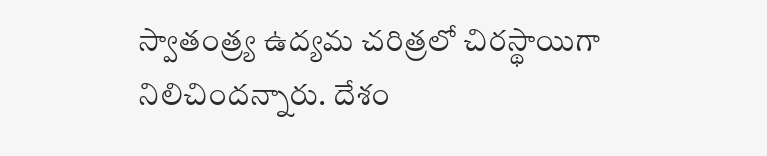స్వాతంత్ర్య ఉద్యమ చరిత్రలో చిరస్థాయిగా నిలిచిందన్నారు. దేశం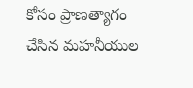కోసం ప్రాణత్యాగం చేసిన మహనీయుల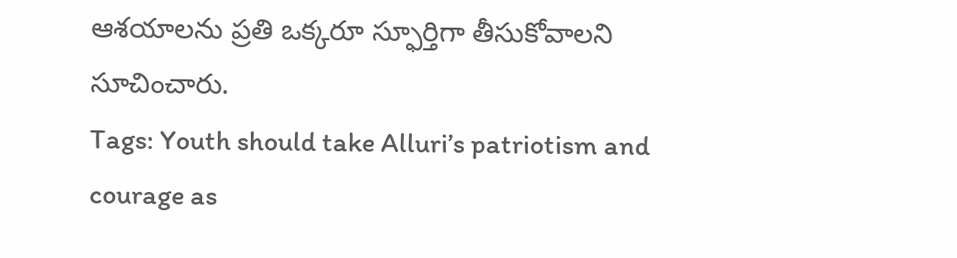ఆశయాలను ప్రతి ఒక్కరూ స్ఫూర్తిగా తీసుకోవాలని సూచించారు.
Tags: Youth should take Alluri’s patriotism and courage as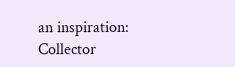an inspiration: Collector